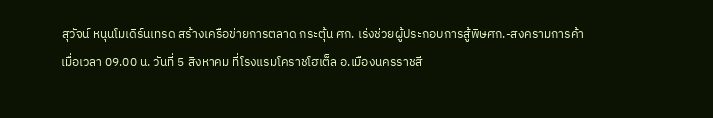สุวัจน์ หนุนโมเดิร์นเทรด สร้างเครือข่ายการตลาด กระตุ้น ศก. เร่งช่วยผู้ประกอบการสู้พิษศก.-สงครามการค้า
เมื่อเวลา 09.00 น. วันที่ 5 สิงหาคม ที่โรงแรมโคราชโฮเต็ล อ.เมืองนครราชสี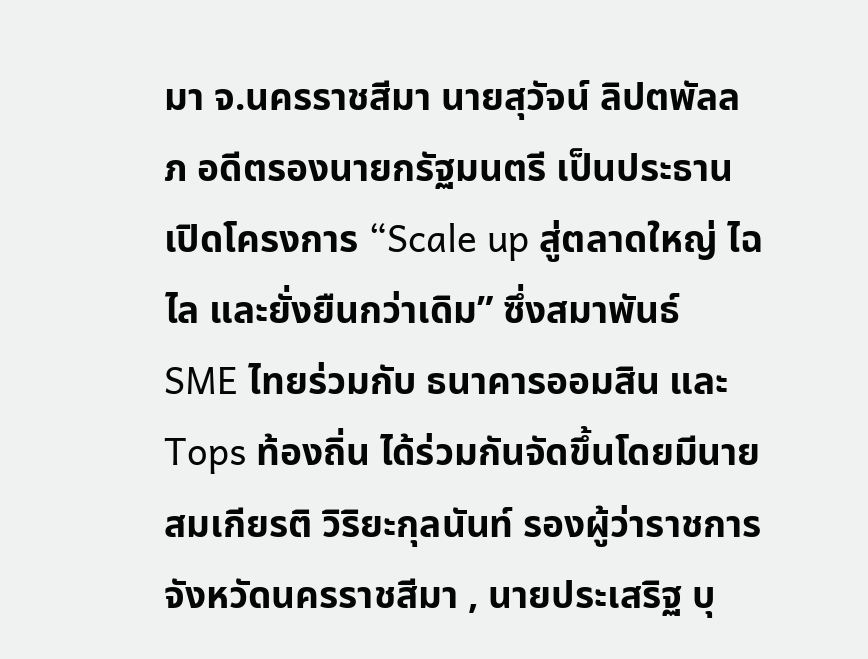มา จ.นครราชสีมา นายสุวัจน์ ลิปตพัลลภ อดีตรองนายกรัฐมนตรี เป็นประธานเปิดโครงการ “Scale up สู่ตลาดใหญ่ ไฉไล และยั่งยืนกว่าเดิม” ซึ่งสมาพันธ์ SME ไทยร่วมกับ ธนาคารออมสิน และ Tops ท้องถิ่น ได้ร่วมกันจัดขึ้นโดยมีนายสมเกียรติ วิริยะกุลนันท์ รองผู้ว่าราชการจังหวัดนครราชสีมา , นายประเสริฐ บุ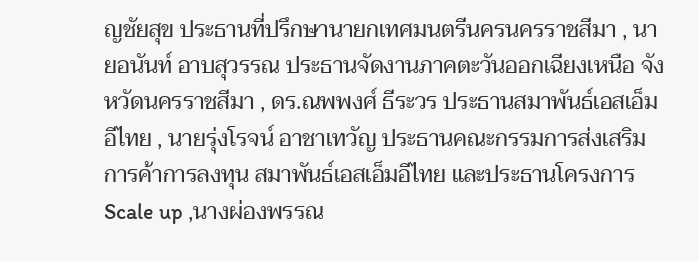ญชัยสุข ประธานที่ปรึกษานายกเทศมนตรีนครนครราชสีมา , นายอนันท์ อาบสุวรรณ ประธานจัดงานภาคตะวันออกเฉียงเหนือ จังหวัดนครราชสีมา , ดร.ณพพงศ์ ธีระวร ประธานสมาพันธ์เอสเอ็มอีไทย , นายรุ่งโรจน์ อาชาเทวัญ ประธานคณะกรรมการส่งเสริมการค้าการลงทุน สมาพันธ์เอสเอ็มอีไทย และประธานโครงการ Scale up ,นางผ่องพรรณ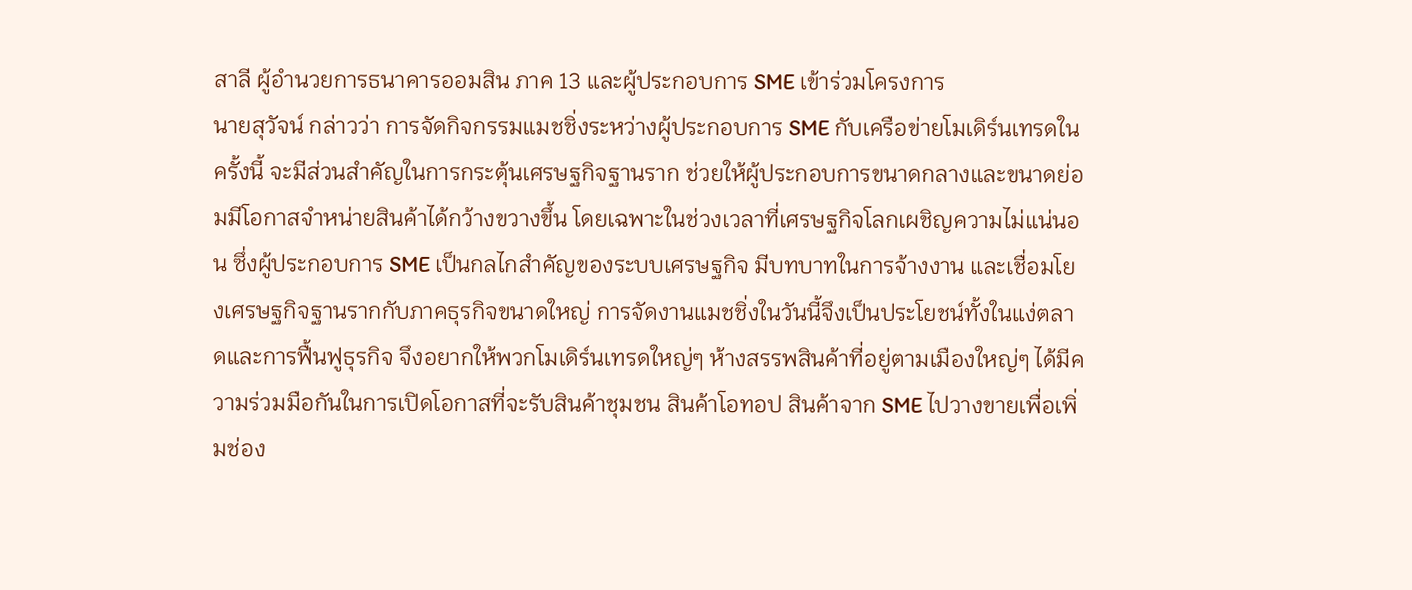สาลี ผู้อำนวยการธนาคารออมสิน ภาค 13 และผู้ประกอบการ SME เข้าร่วมโครงการ
นายสุวัจน์ กล่าวว่า การจัดกิจกรรมแมชชิ่งระหว่างผู้ประกอบการ SME กับเครือข่ายโมเดิร์นเทรดในครั้งนี้ จะมีส่วนสำคัญในการกระตุ้นเศรษฐกิจฐานราก ช่วยให้ผู้ประกอบการขนาดกลางและขนาดย่อมมีโอกาสจำหน่ายสินค้าได้กว้างขวางขึ้น โดยเฉพาะในช่วงเวลาที่เศรษฐกิจโลกเผชิญความไม่แน่นอน ซึ่งผู้ประกอบการ SME เป็นกลไกสำคัญของระบบเศรษฐกิจ มีบทบาทในการจ้างงาน และเชื่อมโยงเศรษฐกิจฐานรากกับภาคธุรกิจขนาดใหญ่ การจัดงานแมชชิ่งในวันนี้จึงเป็นประโยชน์ทั้งในแง่ตลาดและการฟื้นฟูธุรกิจ จึงอยากให้พวกโมเดิร์นเทรดใหญ่ๆ ห้างสรรพสินค้าที่อยู่ตามเมืองใหญ่ๆ ได้มีความร่วมมือกันในการเปิดโอกาสที่จะรับสินค้าชุมชน สินค้าโอทอป สินค้าจาก SME ไปวางขายเพื่อเพิ่มช่อง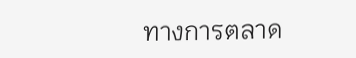ทางการตลาด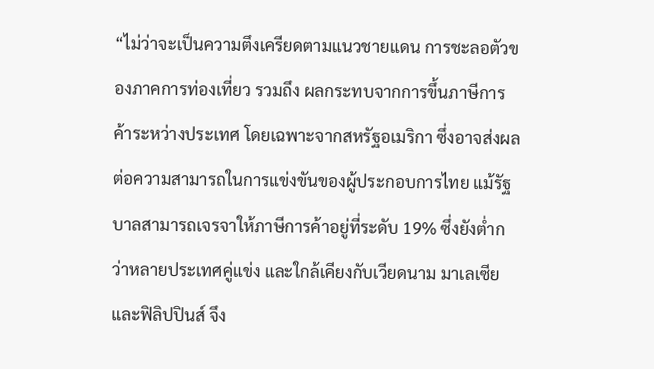“ไม่ว่าจะเป็นความตึงเครียดตามแนวชายแดน การชะลอตัวของภาคการท่องเที่ยว รวมถึง ผลกระทบจากการขึ้นภาษีการค้าระหว่างประเทศ โดยเฉพาะจากสหรัฐอเมริกา ซึ่งอาจส่งผลต่อความสามารถในการแข่งขันของผู้ประกอบการไทย แม้รัฐบาลสามารถเจรจาให้ภาษีการค้าอยู่ที่ระดับ 19% ซึ่งยังต่ำกว่าหลายประเทศคู่แข่ง และใกล้เคียงกับเวียดนาม มาเลเซีย และฟิลิปปินส์ จึง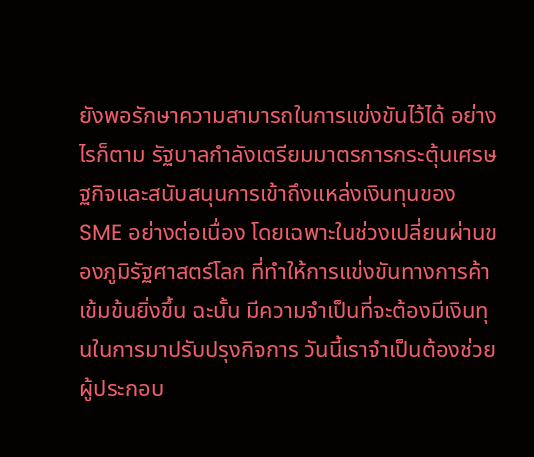ยังพอรักษาความสามารถในการแข่งขันไว้ได้ อย่างไรก็ตาม รัฐบาลกำลังเตรียมมาตรการกระตุ้นเศรษฐกิจและสนับสนุนการเข้าถึงแหล่งเงินทุนของ SME อย่างต่อเนื่อง โดยเฉพาะในช่วงเปลี่ยนผ่านของภูมิรัฐศาสตร์โลก ที่ทำให้การแข่งขันทางการค้าเข้มข้นยิ่งขึ้น ฉะนั้น มีความจำเป็นที่จะต้องมีเงินทุนในการมาปรับปรุงกิจการ วันนี้เราจำเป็นต้องช่วยผู้ประกอบ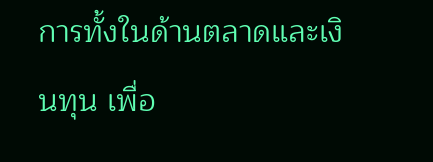การทั้งในด้านตลาดและเงินทุน เพื่อ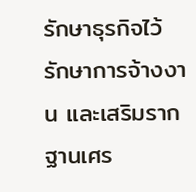รักษาธุรกิจไว้ รักษาการจ้างงาน และเสริมรากฐานเศร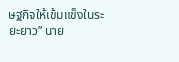ษฐกิจให้เข้มแข็งในระยะยาว” นาย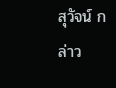สุวัจน์ กล่าว